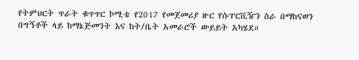የትምህርት ጥራት ቁጥጥር ኮሚቴ የ2017 የመጀመሪያ ዙር የሱፐርቪዥን ስራ በማከናወን በግኝቶች ላይ ከማኔጅመንት እና ከት/ቤት አመራሮች ውይይት አካሄደ።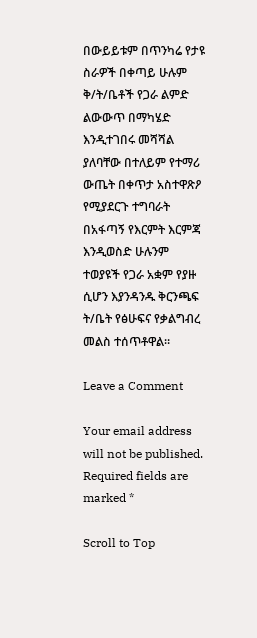በውይይቱም በጥንካሬ የታዩ ስራዎች በቀጣይ ሁሉም ቅ/ት/ቤቶች የጋራ ልምድ ልውውጥ በማካሄድ እንዲተገበሩ መሻሻል ያለባቸው በተለይም የተማሪ ውጤት በቀጥታ አስተዋጽዖ የሚያደርጉ ተግባራት በአፋጣኝ የእርምት እርምጃ እንዲወስድ ሁሉንም ተወያዩች የጋራ አቋም የያዙ ሲሆን እያንዳንዱ ቅርንጫፍ ት/ቤት የፅሁፍና የቃልግብረ መልስ ተሰጥቶዋል።

Leave a Comment

Your email address will not be published. Required fields are marked *

Scroll to Top